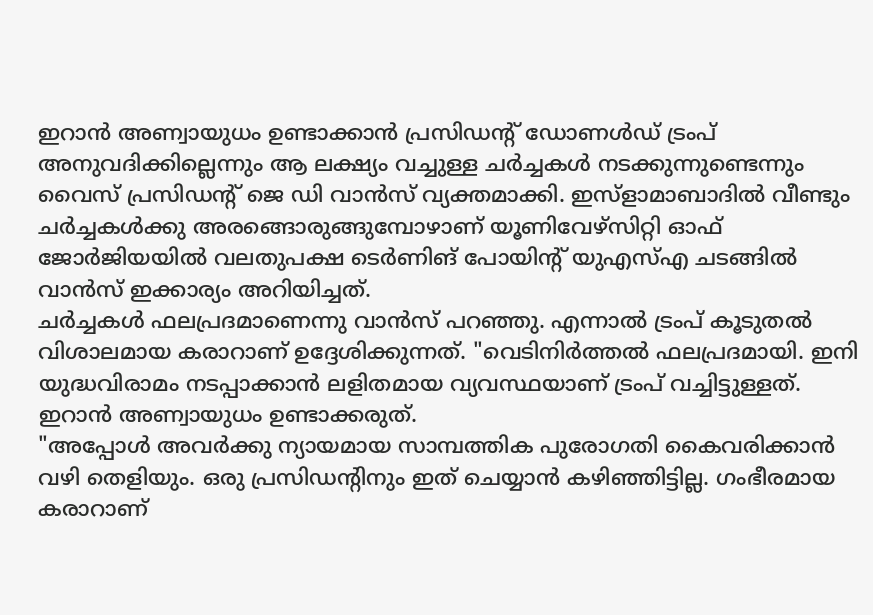ഇറാൻ അണ്വായുധം ഉണ്ടാക്കാൻ പ്രസിഡന്റ് ഡോണൾഡ് ട്രംപ് അനുവദിക്കില്ലെന്നും ആ ലക്ഷ്യം വച്ചുള്ള ചർച്ചകൾ നടക്കുന്നുണ്ടെന്നും വൈസ് പ്രസിഡന്റ് ജെ ഡി വാൻസ് വ്യക്തമാക്കി. ഇസ്ളാമാബാദിൽ വീണ്ടും ചർച്ചകൾക്കു അരങ്ങൊരുങ്ങുമ്പോഴാണ് യൂണിവേഴ്സിറ്റി ഓഫ് ജോർജിയയിൽ വലതുപക്ഷ ടെർണിങ് പോയിന്റ് യുഎസ്എ ചടങ്ങിൽ വാൻസ് ഇക്കാര്യം അറിയിച്ചത്.
ചർച്ചകൾ ഫലപ്രദമാണെന്നു വാൻസ് പറഞ്ഞു. എന്നാൽ ട്രംപ് കൂടുതൽ വിശാലമായ കരാറാണ് ഉദ്ദേശിക്കുന്നത്. "വെടിനിർത്തൽ ഫലപ്രദമായി. ഇനി യുദ്ധവിരാമം നടപ്പാക്കാൻ ലളിതമായ വ്യവസ്ഥയാണ് ട്രംപ് വച്ചിട്ടുള്ളത്. ഇറാൻ അണ്വായുധം ഉണ്ടാക്കരുത്.
"അപ്പോൾ അവർക്കു ന്യായമായ സാമ്പത്തിക പുരോഗതി കൈവരിക്കാൻ വഴി തെളിയും. ഒരു പ്രസിഡന്റിനും ഇത് ചെയ്യാൻ കഴിഞ്ഞിട്ടില്ല. ഗംഭീരമായ കരാറാണ്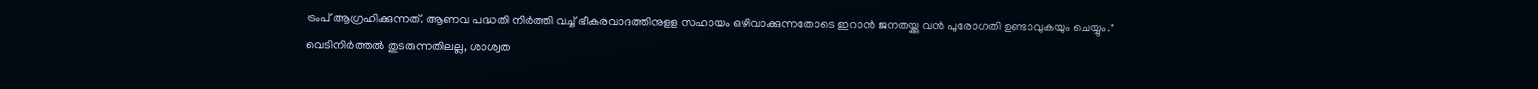ട്രംപ് ആഗ്രഹിക്കുന്നത്. ആണവ പദ്ധതി നിർത്തി വച്ച് ഭീകരവാദത്തിനുളള സഹായം ഒഴിവാക്കുന്നതോടെ ഇറാൻ ജനതയ്ക്കു വൻ പുരോഗതി ഉണ്ടാവുകയും ചെയ്യും."
വെടിനിർത്തൽ തുടരുന്നതിലല്ല, ശാശ്വത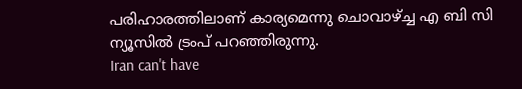പരിഹാരത്തിലാണ് കാര്യമെന്നു ചൊവാഴ്ച്ച എ ബി സി ന്യൂസിൽ ട്രംപ് പറഞ്ഞിരുന്നു.
Iran can't have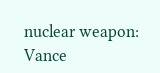nuclear weapon: Vance